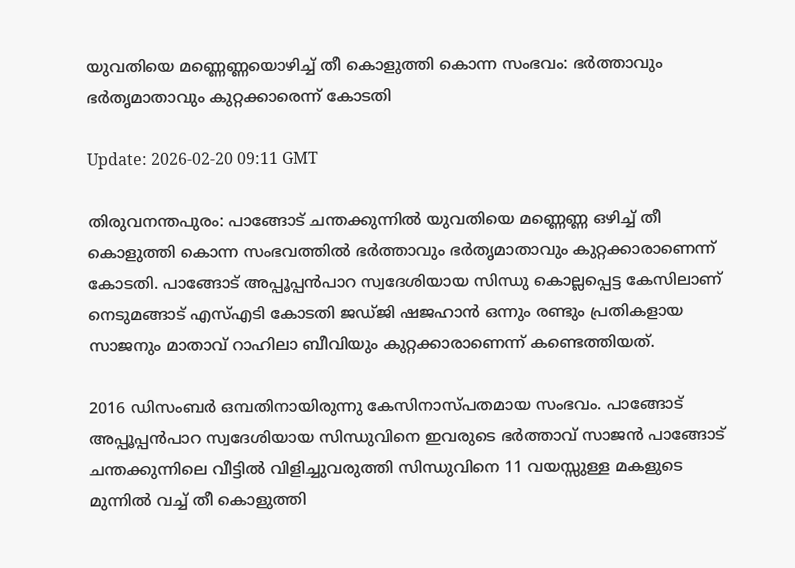യുവതിയെ മണ്ണെണ്ണയൊഴിച്ച് തീ കൊളുത്തി കൊന്ന സംഭവം: ഭര്‍ത്താവും ഭര്‍തൃമാതാവും കുറ്റക്കാരെന്ന് കോടതി

Update: 2026-02-20 09:11 GMT

തിരുവനന്തപുരം: പാങ്ങോട് ചന്തക്കുന്നില്‍ യുവതിയെ മണ്ണെണ്ണ ഒഴിച്ച് തീ കൊളുത്തി കൊന്ന സംഭവത്തില്‍ ഭര്‍ത്താവും ഭര്‍തൃമാതാവും കുറ്റക്കാരാണെന്ന് കോടതി. പാങ്ങോട് അപ്പൂപ്പന്‍പാറ സ്വദേശിയായ സിന്ധു കൊല്ലപ്പെട്ട കേസിലാണ് നെടുമങ്ങാട് എസ്എടി കോടതി ജഡ്ജി ഷജഹാന്‍ ഒന്നും രണ്ടും പ്രതികളായ സാജനും മാതാവ് റാഹിലാ ബീവിയും കുറ്റക്കാരാണെന്ന് കണ്ടെത്തിയത്.

2016 ഡിസംബര്‍ ഒമ്പതിനായിരുന്നു കേസിനാസ്പതമായ സംഭവം. പാങ്ങോട് അപ്പൂപ്പന്‍പാറ സ്വദേശിയായ സിന്ധുവിനെ ഇവരുടെ ഭര്‍ത്താവ് സാജന്‍ പാങ്ങോട് ചന്തക്കുന്നിലെ വീട്ടില്‍ വിളിച്ചുവരുത്തി സിന്ധുവിനെ 11 വയസ്സുള്ള മകളുടെ മുന്നില്‍ വച്ച് തീ കൊളുത്തി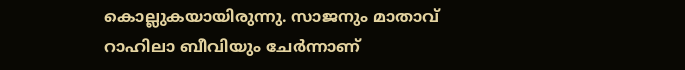കൊല്ലുകയായിരുന്നു. സാജനും മാതാവ് റാഹിലാ ബീവിയും ചേര്‍ന്നാണ്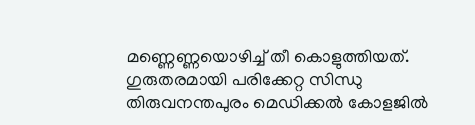മണ്ണെണ്ണയൊഴിച്ച് തീ കൊളുത്തിയത്. ഗുരുതരമായി പരിക്കേറ്റ സിന്ധു തിരുവനന്തപുരം മെഡിക്കല്‍ കോളജില്‍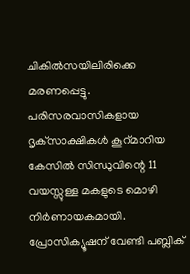ചികില്‍സയിലിരിക്കെ മരണപ്പെട്ടു. പരിസരവാസികളായ ദൃക്‌സാക്ഷികള്‍ കൂറ്മാറിയ കേസില്‍ സിന്ധുവിന്റെ 11 വയസ്സുള്ള മകളുടെ മൊഴി നിര്‍ണായകമായി. പ്രോസിക്യൂഷന് വേണ്ടി പബ്ലിക്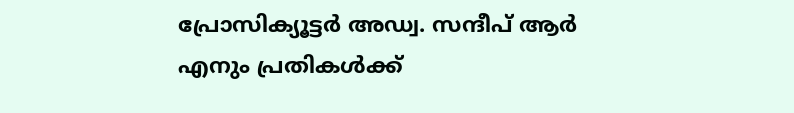പ്രോസിക്യൂട്ടര്‍ അഡ്വ. സന്ദീപ് ആര്‍ എനും പ്രതികള്‍ക്ക്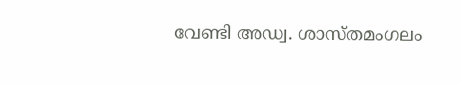വേണ്ടി അഡ്വ. ശാസ്തമംഗലം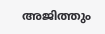അജിത്തും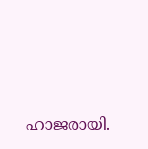ഹാജരായി.